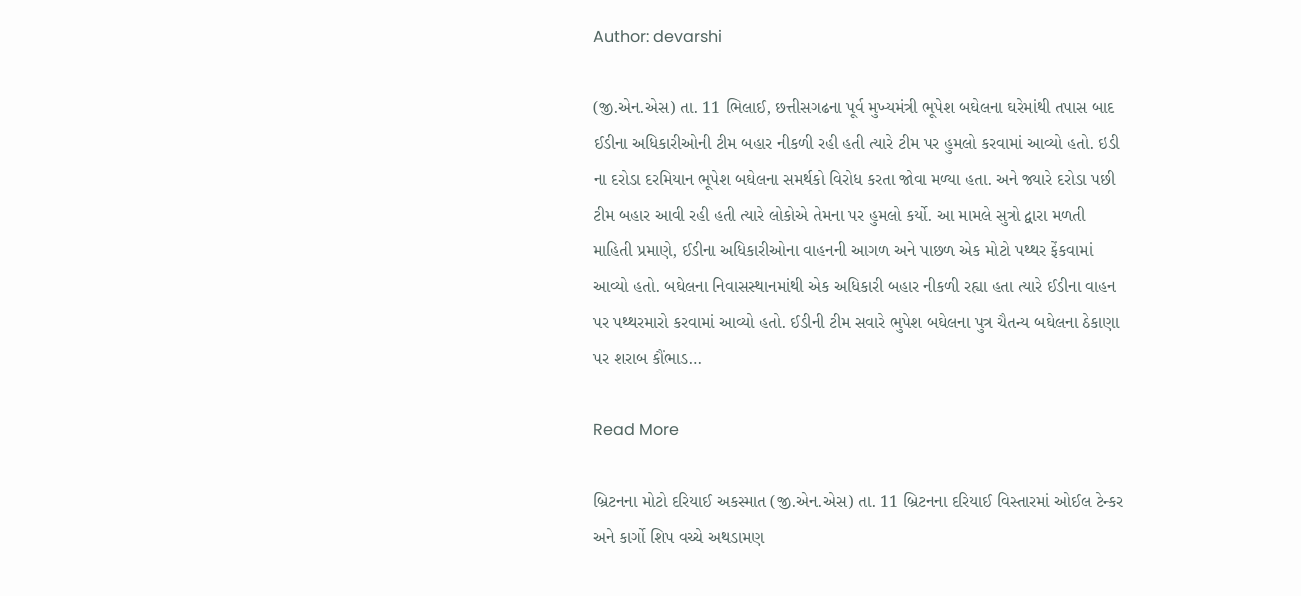Author: devarshi

(જી.એન.એસ) તા. 11 ભિલાઈ, છત્તીસગઢના પૂર્વ મુખ્યમંત્રી ભૂપેશ બઘેલના ઘરેમાંથી તપાસ બાદ ઈડીના અધિકારીઓની ટીમ બહાર નીકળી રહી હતી ત્યારે ટીમ પર હુમલો કરવામાં આવ્યો હતો. ઇડી ના દરોડા દરમિયાન ભૂપેશ બઘેલના સમર્થકો વિરોધ કરતા જોવા મળ્યા હતા. અને જ્યારે દરોડા પછી ટીમ બહાર આવી રહી હતી ત્યારે લોકોએ તેમના પર હુમલો કર્યો. આ મામલે સુત્રો દ્વારા મળતી માહિતી પ્રમાણે, ઈડીના અધિકારીઓના વાહનની આગળ અને પાછળ એક મોટો પથ્થર ફેંકવામાં આવ્યો હતો. બઘેલના નિવાસસ્થાનમાંથી એક અધિકારી બહાર નીકળી રહ્યા હતા ત્યારે ઈડીના વાહન પર પથ્થરમારો કરવામાં આવ્યો હતો. ઈડીની ટીમ સવારે ભુપેશ બઘેલના પુત્ર ચૈતન્ય બઘેલના ઠેકાણા પર શરાબ કૌંભાડ…

Read More

બ્રિટનના મોટો દરિયાઈ અકસ્માત (જી.એન.એસ) તા. 11 બ્રિટનના દરિયાઈ વિસ્તારમાં ઓઈલ ટેન્કર અને કાર્ગો શિપ વચ્ચે અથડામણ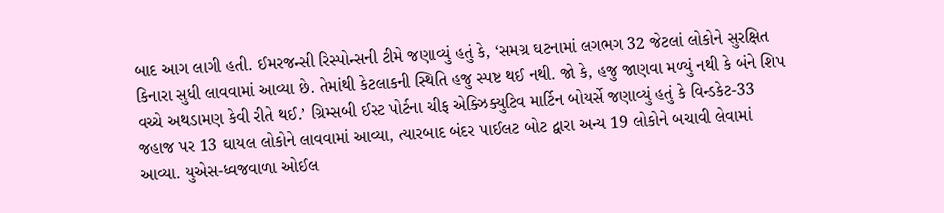બાદ આગ લાગી હતી. ઈમરજન્સી રિસ્પોન્સની ટીમે જણાવ્યું હતું કે, ‘સમગ્ર ઘટનામાં લગભગ 32 જેટલાં લોકોને સુરક્ષિત કિનારા સુધી લાવવામાં આવ્યા છે. તેમાંથી કેટલાકની સ્થિતિ હજુ સ્પષ્ટ થઈ નથી. જો કે, હજુ જાણવા મળ્યું નથી કે બંને શિપ વચ્ચે અથડામણ કેવી રીતે થઈ.’ ગ્રિમ્સબી ઈસ્ટ પોર્ટના ચીફ એક્ઝિક્યુટિવ માર્ટિન બોયર્સે જણાવ્યું હતું કે વિન્ડકેટ-33 જહાજ પર 13 ઘાયલ લોકોને લાવવામાં આવ્યા, ત્યારબાદ બંદર પાઈલટ બોટ દ્વારા અન્ય 19 લોકોને બચાવી લેવામાં આવ્યા. યુએસ-ધ્વજવાળા ઓઈલ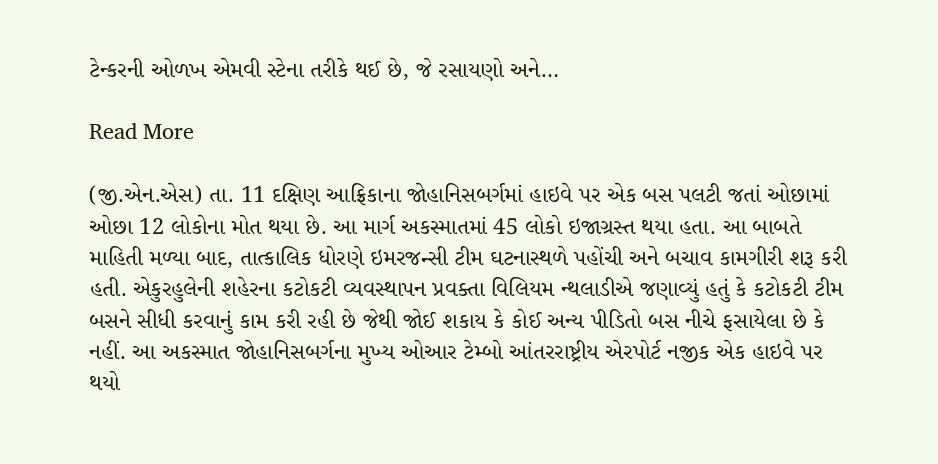ટેન્કરની ઓળખ એમવી સ્ટેના તરીકે થઈ છે, જે રસાયણો અને…

Read More

(જી.એન.એસ) તા. 11 દક્ષિણ આફ્રિકાના જોહાનિસબર્ગમાં હાઇવે પર એક બસ પલટી જતાં ઓછામાં ઓછા 12 લોકોના મોત થયા છે. આ માર્ગ અકસ્માતમાં 45 લોકો ઇજાગ્રસ્ત થયા હતા. આ બાબતે માહિતી મળ્યા બાદ, તાત્કાલિક ધોરણે ઇમરજન્સી ટીમ ઘટનાસ્થળે પહોંચી અને બચાવ કામગીરી શરૂ કરી હતી. એકુરહુલેની શહેરના કટોકટી વ્યવસ્થાપન પ્રવક્તા વિલિયમ ન્થલાડીએ જણાવ્યું હતું કે કટોકટી ટીમ બસને સીધી કરવાનું કામ કરી રહી છે જેથી જોઈ શકાય કે કોઈ અન્ય પીડિતો બસ નીચે ફસાયેલા છે કે નહીં. આ અકસ્માત જોહાનિસબર્ગના મુખ્ય ઓઆર ટેમ્બો આંતરરાષ્ટ્રીય એરપોર્ટ નજીક એક હાઇવે પર થયો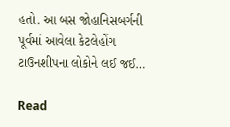હતો. આ બસ જોહાનિસબર્ગની પૂર્વમાં આવેલા કેટલેહોંગ ટાઉનશીપના લોકોને લઈ જઈ…

Read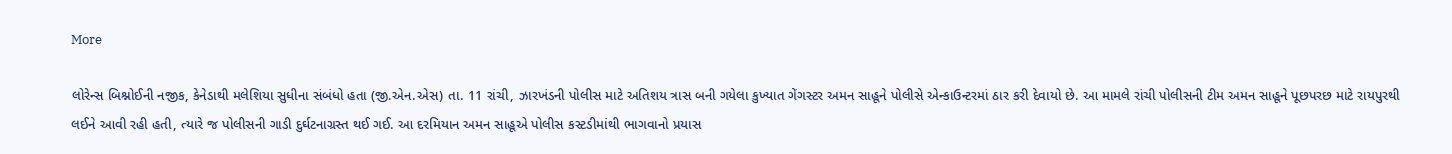More

લોરેન્સ બિશ્નોઈની નજીક, કેનેડાથી મલેશિયા સુધીના સંબંધો હતા (જી.એન.એસ) તા. 11 રાંચી, ઝારખંડની પોલીસ માટે અતિશય ત્રાસ બની ગયેલા કુખ્યાત ગેંગસ્ટર અમન સાહૂને પોલીસે એન્કાઉન્ટરમાં ઠાર કરી દેવાયો છે. આ મામલે રાંચી પોલીસની ટીમ અમન સાહૂને પૂછપરછ માટે રાયપુરથી લઈને આવી રહી હતી, ત્યારે જ પોલીસની ગાડી દુર્ઘટનાગ્રસ્ત થઈ ગઈ. આ દરમિયાન અમન સાહૂએ પોલીસ કસ્ટડીમાંથી ભાગવાનો પ્રયાસ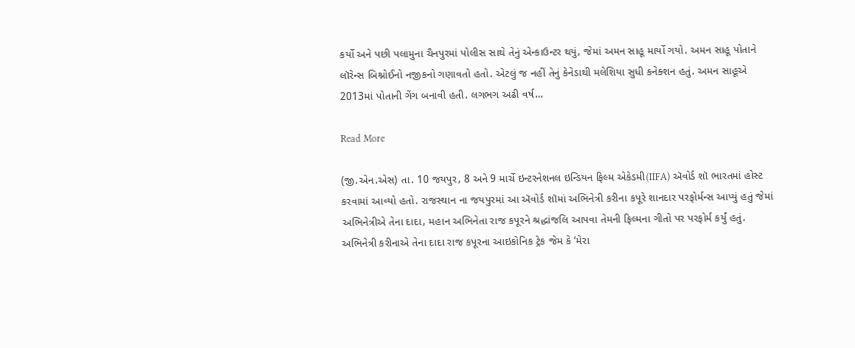કર્યો અને પછી પલામુના ચૈનપુરમાં પોલીસ સાથે તેનું એન્કાઉન્ટર થયું, જેમાં અમન સાહૂ માર્યો ગયો. અમન સાહૂ પોતાને લૉરેન્સ બિશ્નોઈનો નજીકનો ગણાવતો હતો. એટલું જ નહીં તેનું કેનેડાથી મલેશિયા સુધી કનેક્શન હતું. અમન સાહૂએ 2013માં પોતાની ગેંગ બનાવી હતી. લગભગ અઢી વર્ષ…

Read More

(જી.એન.એસ) તા. 10 જયપુર, 8 અને 9 માર્ચે ઇન્ટરનેશનલ ઇન્ડિયન ફિલ્મ એકેડમી(IIFA) ઍવોર્ડ શૉ ભારતમાં હોસ્ટ કરવામાં આવ્યો હતો. રાજસ્થાન ના જયપુરમાં આ ઍવોર્ડ શૉમાં અભિનેત્રી કરીના કપૂરે શાનદાર પરફોર્મન્સ આપ્યું હતું જેમાં અભિનેત્રીએ તેના દાદા, મહાન અભિનેતા રાજ કપૂરને શ્રદ્ધાંજલિ આપવા તેમની ફિલ્મના ગીતો પર પરફોર્મ કર્યું હતું. અભિનેત્રી કરીનાએ તેના દાદા રાજ કપૂરના આઇકોનિક ટ્રેક જેમ કે ‘મેરા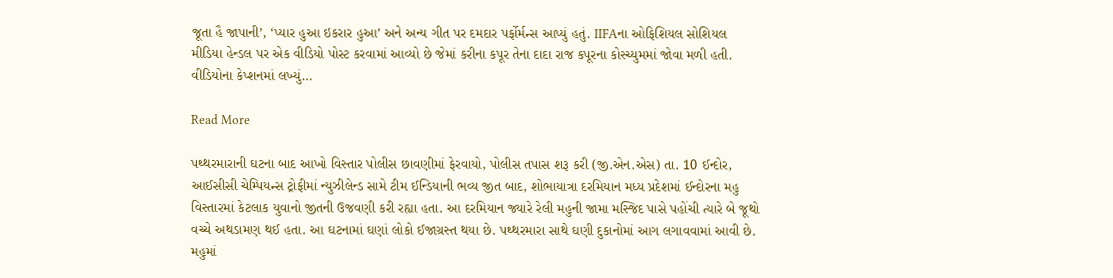જૂતા હૈ જાપાની’, ‘પ્યાર હુઆ ઇકરાર હુઆ’ અને અન્ય ગીત પર દમદાર પર્ફોર્મન્સ આપ્યું હતું. IIFAના ઓફિશિયલ સોશિયલ મીડિયા હેન્ડલ પર એક વીડિયો પોસ્ટ કરવામાં આવ્યો છે જેમાં કરીના કપૂર તેના દાદા રાજ કપૂરના કોસ્ચ્યુમમાં જોવા મળી હતી. વીડિયોના કેપ્શનમાં લખ્યું…

Read More

પથ્થરમારાની ઘટના બાદ આખો વિસ્તાર પોલીસ છાવણીમાં ફેરવાયો, પોલીસ તપાસ શરૂ કરી (જી.એન.એસ) તા. 10 ઈન્દોર, આઈસીસી ચેમ્પિયન્સ ટ્રોફીમાં ન્યુઝીલેન્ડ સામે ટીમ ઈન્ડિયાની ભવ્ય જીત બાદ, શોભાયાત્રા દરમિયાન મધ્ય પ્રદેશમાં ઈન્દોરના મહુ વિસ્તારમાં કેટલાક યુવાનો જીતની ઉજવણી કરી રહ્યા હતા. આ દરમિયાન જ્યારે રેલી મહુની જામા મસ્જિદ પાસે પહોંચી ત્યારે બે જૂથો વચ્ચે અથડામણ થઈ હતા. આ ઘટનામાં ઘણાં લોકો ઈજાગ્રસ્ત થયા છે. પથ્થરમારા સાથે ઘણી દુકાનોમાં આગ લગાવવામાં આવી છે. મહુમાં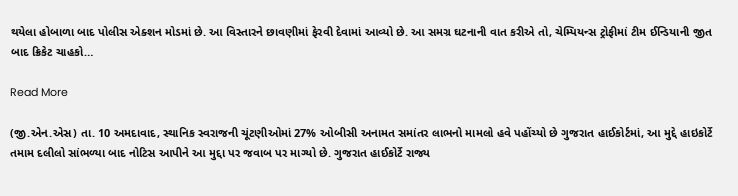થયેલા હોબાળા બાદ પોલીસ એક્શન મોડમાં છે. આ વિસ્તારને છાવણીમાં ફેરવી દેવામાં આવ્યો છે. આ સમગ્ર ઘટનાની વાત કરીએ તો, ચેમ્પિયન્સ ટ્રોફીમાં ટીમ ઈન્ડિયાની જીત બાદ ક્રિકેટ ચાહકો…

Read More

(જી.એન.એસ) તા. 10 અમદાવાદ, સ્થાનિક સ્વરાજની ચૂંટણીઓમાં 27% ઓબીસી અનામત સમાંતર લાભનો મામલો હવે પહોંચ્યો છે ગુજરાત હાઈકોર્ટમાં, આ મુદ્દે હાઇકોર્ટે તમામ દલીલો સાંભળ્યા બાદ નોટિસ આપીને આ મુદ્દા પર જવાબ પર માગ્યો છે. ગુજરાત હાઈકોર્ટે રાજ્ય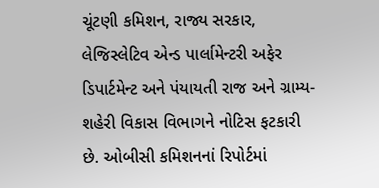ચૂંટણી કમિશન, રાજ્ય સરકાર, લેજિસ્લેટિવ એન્ડ પાર્લામેન્ટરી અફેર ડિપાર્ટમેન્ટ અને પંયાયતી રાજ અને ગ્રામ્ય-શહેરી વિકાસ વિભાગને નોટિસ ફટકારી છે. ઓબીસી કમિશનનાં રિપોર્ટમાં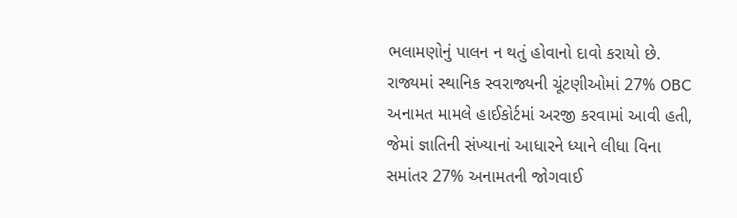ભલામણોનું પાલન ન થતું હોવાનો દાવો કરાયો છે. રાજ્યમાં સ્થાનિક સ્વરાજ્યની ચૂંટણીઓમાં 27% OBC અનામત મામલે હાઈકોર્ટમાં અરજી કરવામાં આવી હતી, જેમાં જ્ઞાતિની સંખ્યાનાં આધારને ધ્યાને લીધા વિના સમાંતર 27% અનામતની જોગવાઈ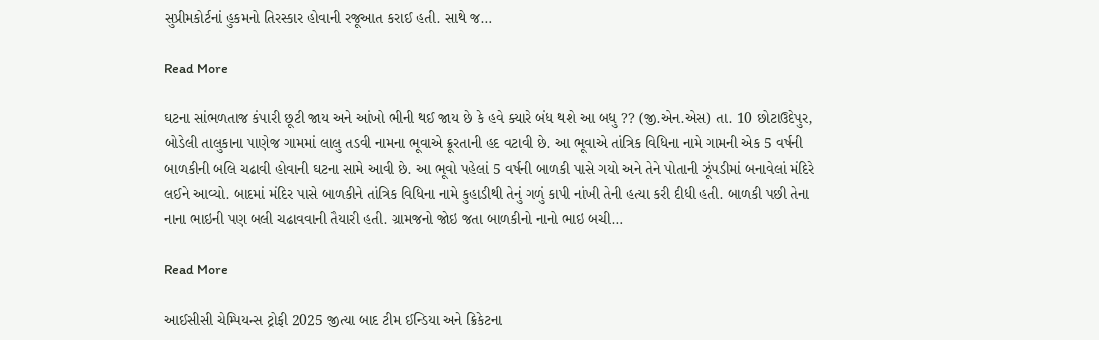સુપ્રીમકોર્ટનાં હુકમનો તિરસ્કાર હોવાની રજૂઆત કરાઈ હતી. સાથે જ…

Read More

ઘટના સાંભળતાજ કંપારી છૂટી જાય અને આંખો ભીની થઈ જાય છે કે હવે ક્યારે બંધ થશે આ બધુ ?? (જી.એન.એસ) તા. 10 છોટાઉદેપુર, બોડેલી તાલુકાના પાણેજ ગામમાં લાલુ તડવી નામના ભૂવાએ ક્રૂરતાની હદ વટાવી છે. આ ભૂવાએ તાંત્રિક વિધિના નામે ગામની એક 5 વર્ષની બાળકીની બલિ ચઢાવી હોવાની ઘટના સામે આવી છે. આ ભૂવો પહેલાં 5 વર્ષની બાળકી પાસે ગયો અને તેને પોતાની ઝૂંપડીમાં બનાવેલાં મંદિરે લઈને આવ્યો. બાદમાં મંદિર પાસે બાળકીને તાંત્રિક વિધિના નામે કુહાડીથી તેનું ગળું કાપી નાંખી તેની હત્યા કરી દીધી હતી. બાળકી પછી તેના નાના ભાઇની પણ બલી ચઢાવવાની તૈયારી હતી. ગ્રામજનો જોઇ જતા બાળકીનો નાનો ભાઇ બચી…

Read More

આઈસીસી ચેમ્પિયન્સ ટ્રોફી 2025 જીત્યા બાદ ટીમ ઈન્ડિયા અને ક્રિકેટના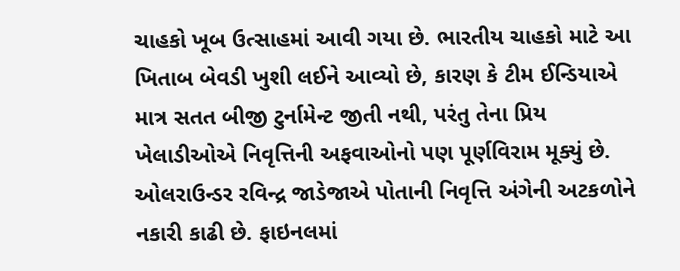ચાહકો ખૂબ ઉત્સાહમાં આવી ગયા છે. ભારતીય ચાહકો માટે આ ખિતાબ બેવડી ખુશી લઈને આવ્યો છે, કારણ કે ટીમ ઈન્ડિયાએ માત્ર સતત બીજી ટુર્નામેન્ટ જીતી નથી, પરંતુ તેના પ્રિય ખેલાડીઓએ નિવૃત્તિની અફવાઓનો પણ પૂર્ણવિરામ મૂક્યું છે. ઓલરાઉન્ડર રવિન્દ્ર જાડેજાએ પોતાની નિવૃત્તિ અંગેની અટકળોને નકારી કાઢી છે. ફાઇનલમાં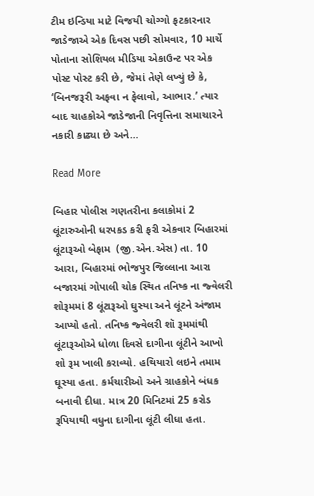ટીમ ઇન્ડિયા માટે વિજયી ચોગ્ગો ફટકારનાર જાડેજાએ એક દિવસ પછી સોમવાર, 10 માર્ચે પોતાના સોશિયલ મીડિયા એકાઉન્ટ પર એક પોસ્ટ પોસ્ટ કરી છે, જેમાં તેણે લખ્યું છે કે, ‘બિનજરૂરી અફવા ન ફેલાવો, આભાર.’ ત્યાર બાદ ચાહકોએ જાડેજાની નિવૃત્તિના સમાચારને નકારી કાઢ્યા છે અને…

Read More

બિહાર પોલીસ ગણતરીના કલાકોમાં 2 લૂંટારુઓની ધરપકડ કરી ફરી એકવાર બિહારમાં લૂંટારૂઓ બેફામ  (જી.એન.એસ) તા. 10 આરા, બિહારમાં ભોજપુર જિલ્લાના આરા બજારમાં ગોપાલી ચોક સ્થિત તનિષ્ક ના જ્વેલરી શોરૂમમાં 8 લૂંટારૂઓ ઘુસ્યા અને લૂંટને અંજામ આપ્યો હતો. તનિષ્ક જ્વેલરી શૉ રૂમમાંથી લૂંટારૂઓએ ધોળા દિવસે દાગીના લૂંટીને આખો શો રૂમ ખાલી કરાવ્યો. હથિયારો લઇને તમામ ઘૂસ્યા હતા. કર્મચારીઓ અને ગ્રાહકોને બંધક બનાવી દીધા. માત્ર 20 મિનિટમાં 25 કરોડ રૂપિયાથી વધુના દાગીના લૂંટી લીધા હતા.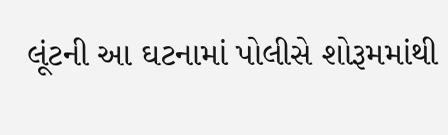લૂંટની આ ઘટનામાં પોલીસે શોરૂમમાંથી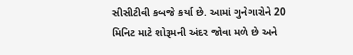સીસીટીવી કબજે કર્યા છે. આમાં ગુનેગારોને 20 મિનિટ માટે શોરૂમની અંદર જોવા મળે છે અને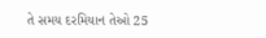તે સમય દરમિયાન તેઓ 25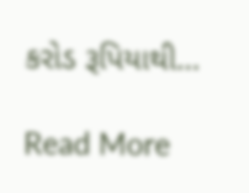કરોડ રૂપિયાથી…

Read More